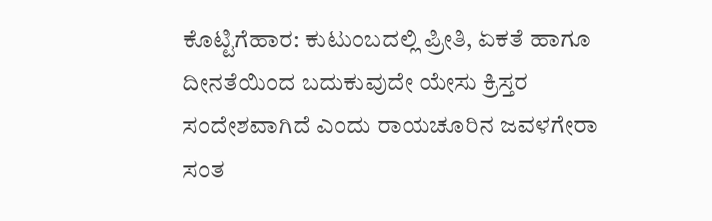ಕೊಟ್ಟಿಗೆಹಾರ: ಕುಟುಂಬದಲ್ಲಿ ಪ್ರೀತಿ, ಏಕತೆ ಹಾಗೂ ದೀನತೆಯಿಂದ ಬದುಕುವುದೇ ಯೇಸು ಕ್ರಿಸ್ತರ ಸಂದೇಶವಾಗಿದೆ ಎಂದು ರಾಯಚೂರಿನ ಜವಳಗೇರಾ ಸಂತ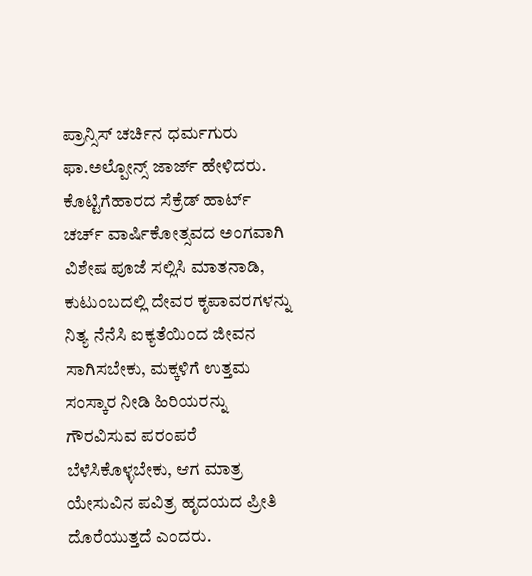ಪ್ರಾನ್ಸಿಸ್ ಚರ್ಚಿನ ಧರ್ಮಗುರು ಫಾ.ಅಲ್ಪೋನ್ಸ್ ಜಾರ್ಜ್ ಹೇಳಿದರು. ಕೊಟ್ಟಿಗೆಹಾರದ ಸೆಕ್ರೆಡ್ ಹಾರ್ಟ್ ಚರ್ಚ್ ವಾರ್ಷಿಕೋತ್ಸವದ ಅಂಗವಾಗಿ ವಿಶೇಷ ಪೂಜೆ ಸಲ್ಲಿಸಿ ಮಾತನಾಡಿ, ಕುಟುಂಬದಲ್ಲಿ ದೇವರ ಕೃಪಾವರಗಳನ್ನು ನಿತ್ಯ ನೆನೆಸಿ ಐಕ್ಯತೆಯಿಂದ ಜೀವನ ಸಾಗಿಸಬೇಕು, ಮಕ್ಕಳಿಗೆ ಉತ್ತಮ ಸಂಸ್ಕಾರ ನೀಡಿ ಹಿರಿಯರನ್ನು ಗೌರವಿಸುವ ಪರಂಪರೆ ಬೆಳೆಸಿಕೊಳ್ಳಬೇಕು, ಆಗ ಮಾತ್ರ ಯೇಸುವಿನ ಪವಿತ್ರ ಹೃದಯದ ಪ್ರೀತಿ ದೊರೆಯುತ್ತದೆ ಎಂದರು.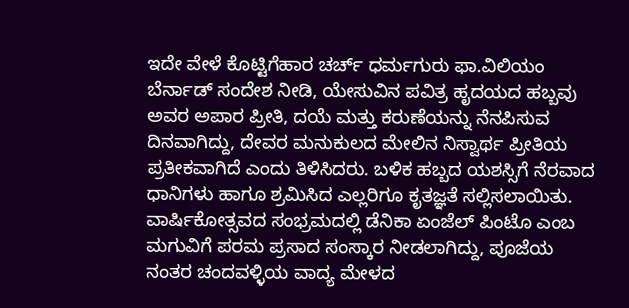ಇದೇ ವೇಳೆ ಕೊಟ್ಟಿಗೆಹಾರ ಚರ್ಚ್ ಧರ್ಮಗುರು ಫಾ.ವಿಲಿಯಂ ಬೆರ್ನಾಡ್ ಸಂದೇಶ ನೀಡಿ, ಯೇಸುವಿನ ಪವಿತ್ರ ಹೃದಯದ ಹಬ್ಬವು ಅವರ ಅಪಾರ ಪ್ರೀತಿ, ದಯೆ ಮತ್ತು ಕರುಣೆಯನ್ನು ನೆನಪಿಸುವ ದಿನವಾಗಿದ್ದು, ದೇವರ ಮನುಕುಲದ ಮೇಲಿನ ನಿಸ್ವಾರ್ಥ ಪ್ರೀತಿಯ ಪ್ರತೀಕವಾಗಿದೆ ಎಂದು ತಿಳಿಸಿದರು. ಬಳಿಕ ಹಬ್ಬದ ಯಶಸ್ಸಿಗೆ ನೆರವಾದ ಧಾನಿಗಳು ಹಾಗೂ ಶ್ರಮಿಸಿದ ಎಲ್ಲರಿಗೂ ಕೃತಜ್ಞತೆ ಸಲ್ಲಿಸಲಾಯಿತು. ವಾರ್ಷಿಕೋತ್ಸವದ ಸಂಭ್ರಮದಲ್ಲಿ ಡೆನಿಕಾ ಏಂಜೆಲ್ ಪಿಂಟೊ ಎಂಬ ಮಗುವಿಗೆ ಪರಮ ಪ್ರಸಾದ ಸಂಸ್ಕಾರ ನೀಡಲಾಗಿದ್ದು, ಪೂಜೆಯ ನಂತರ ಚಂದವಳ್ಳಿಯ ವಾದ್ಯ ಮೇಳದ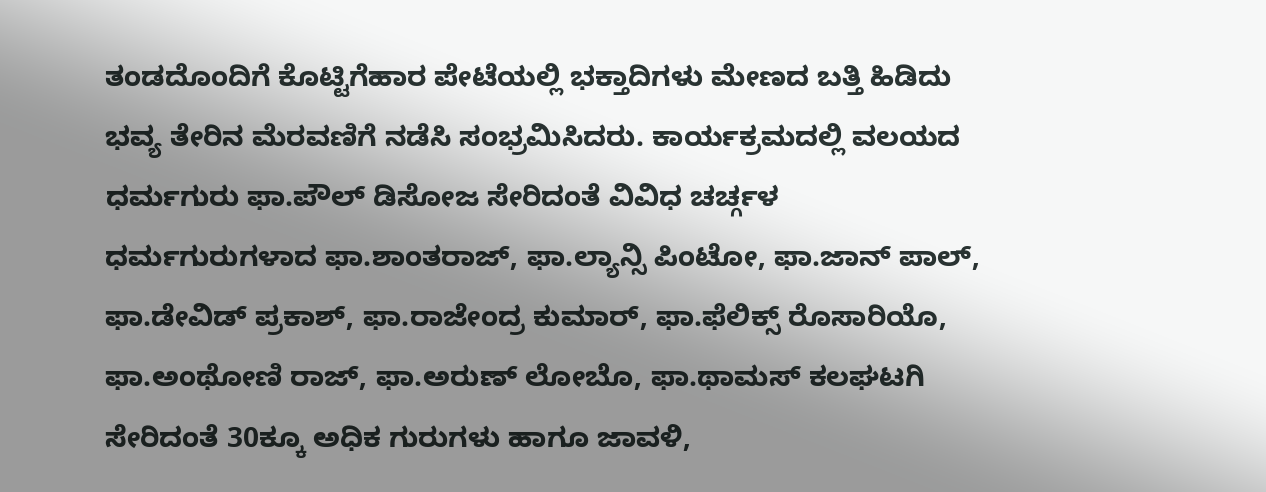ತಂಡದೊಂದಿಗೆ ಕೊಟ್ಟಿಗೆಹಾರ ಪೇಟೆಯಲ್ಲಿ ಭಕ್ತಾದಿಗಳು ಮೇಣದ ಬತ್ತಿ ಹಿಡಿದು ಭವ್ಯ ತೇರಿನ ಮೆರವಣಿಗೆ ನಡೆಸಿ ಸಂಭ್ರಮಿಸಿದರು. ಕಾರ್ಯಕ್ರಮದಲ್ಲಿ ವಲಯದ ಧರ್ಮಗುರು ಫಾ.ಪೌಲ್ ಡಿಸೋಜ ಸೇರಿದಂತೆ ವಿವಿಧ ಚರ್ಚ್ಗಳ ಧರ್ಮಗುರುಗಳಾದ ಫಾ.ಶಾಂತರಾಜ್, ಫಾ.ಲ್ಯಾನ್ಸಿ ಪಿಂಟೋ, ಫಾ.ಜಾನ್ ಪಾಲ್, ಫಾ.ಡೇವಿಡ್ ಪ್ರಕಾಶ್, ಫಾ.ರಾಜೇಂದ್ರ ಕುಮಾರ್, ಫಾ.ಫೆಲಿಕ್ಸ್ ರೊಸಾರಿಯೊ, ಫಾ.ಅಂಥೋಣಿ ರಾಜ್, ಫಾ.ಅರುಣ್ ಲೋಬೊ, ಫಾ.ಥಾಮಸ್ ಕಲಘಟಗಿ ಸೇರಿದಂತೆ 30ಕ್ಕೂ ಅಧಿಕ ಗುರುಗಳು ಹಾಗೂ ಜಾವಳಿ,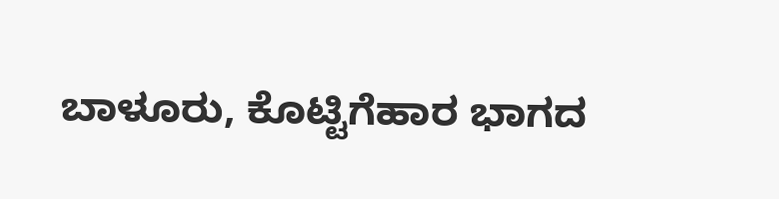ಬಾಳೂರು, ಕೊಟ್ಟಿಗೆಹಾರ ಭಾಗದ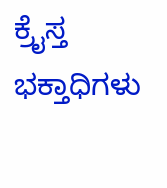ಕ್ರೈಸ್ತ ಭಕ್ತಾಧಿಗಳು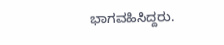ಭಾಗವಹಿಸಿದ್ದರು.